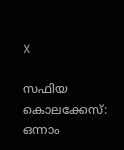X

സഫിയ കൊലക്കേസ്: ഒന്നാം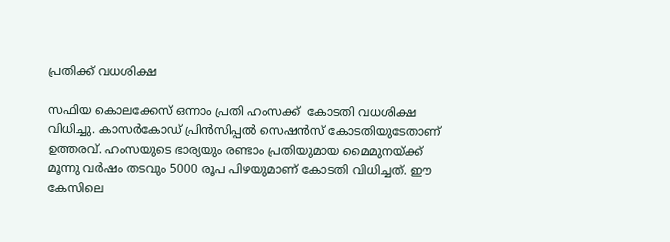പ്രതിക്ക് വധശിക്ഷ

സഫിയ കൊലക്കേസ് ഒന്നാം പ്രതി ഹംസക്ക്  കോടതി വധശിക്ഷ വിധിച്ചു. കാസര്‍കോഡ് പ്രിന്‍സിപ്പല്‍ സെഷന്‍സ് കോടതിയുടേതാണ് ഉത്തരവ്. ഹംസയുടെ ഭാര്യയും രണ്ടാം പ്രതിയുമായ മൈമുനയ്ക്ക് മൂന്നു വര്‍ഷം തടവും 5000 രൂപ പിഴയുമാണ് കോടതി വിധിച്ചത്. ഈ കേസിലെ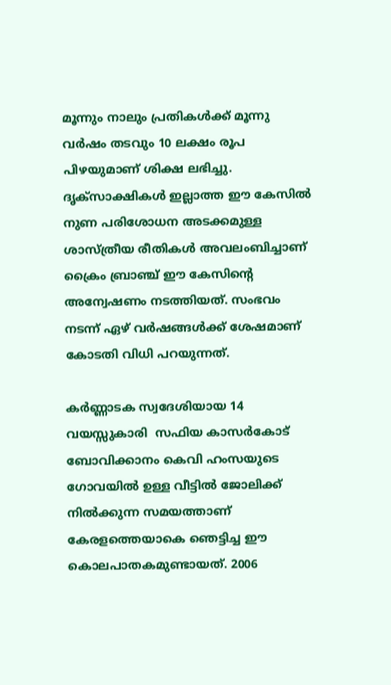മൂന്നും നാലും പ്രതികള്‍ക്ക് മൂന്നു വര്‍ഷം തടവും 10 ലക്ഷം രൂപ പിഴയുമാണ് ശിക്ഷ ലഭിച്ചു. ദൃക്സാക്ഷികള്‍ ഇല്ലാത്ത ഈ കേസില്‍ നുണ പരിശോധന അടക്കമുള്ള ശാസ്ത്രീയ രീതികള്‍ അവലംബിച്ചാണ് ക്രൈം ബ്രാഞ്ച് ഈ കേസിന്റെ അന്വേഷണം നടത്തിയത്. സംഭവം നടന്ന് ഏഴ് വര്‍ഷങ്ങള്‍ക്ക് ശേഷമാണ് കോടതി വിധി പറയുന്നത്.

കര്‍ണ്ണാടക സ്വദേശിയായ 14 വയസ്സുകാരി  സഫിയ കാസര്‍കോട് ബോവിക്കാനം കെവി ഹംസയുടെ ഗോവയില്‍ ഉള്ള വീട്ടില്‍ ജോലിക്ക് നില്‍ക്കുന്ന സമയത്താണ് കേരളത്തെയാകെ ഞെട്ടിച്ച ഈ കൊലപാതകമുണ്ടായത്. 2006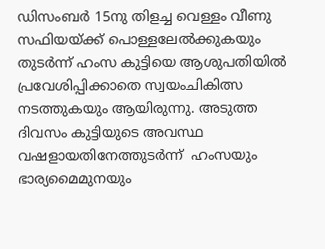ഡിസംബര്‍ 15നു തിളച്ച വെള്ളം വീണു സഫിയയ്ക്ക് പൊള്ളലേല്‍ക്കുകയും തുടര്‍ന്ന് ഹംസ കുട്ടിയെ ആശുപതിയില്‍ പ്രവേശിപ്പിക്കാതെ സ്വയംചികിത്സ നടത്തുകയും ആയിരുന്നു. അടുത്ത ദിവസം കുട്ടിയുടെ അവസ്ഥ വഷളായതിനേത്തുടര്‍ന്ന്  ഹംസയും ഭാര്യമൈമുനയും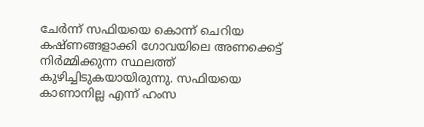ചേര്‍ന്ന് സഫിയയെ കൊന്ന് ചെറിയ കഷ്ണങ്ങളാക്കി ഗോവയിലെ അണക്കെട്ട് നിര്‍മ്മിക്കുന്ന സ്ഥലത്ത് കുഴിച്ചിടുകയായിരുന്നു. സഫിയയെ കാണാനില്ല എന്ന് ഹംസ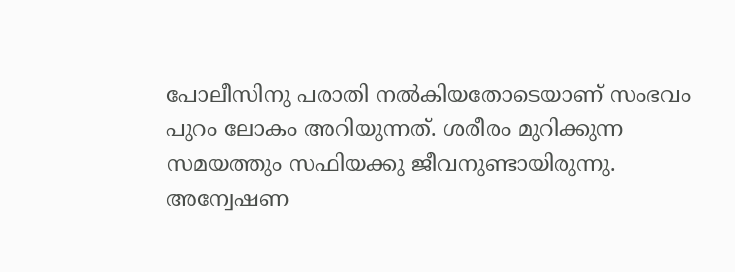പോലീസിനു പരാതി നല്‍കിയതോടെയാണ് സംഭവം പുറം ലോകം അറിയുന്നത്. ശരീരം മുറിക്കുന്ന സമയത്തും സഫിയക്കു ജീവനുണ്ടായിരുന്നു. അന്വേഷണ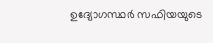ഉദ്യോഗസ്ഥര്‍ സഫിയയുടെ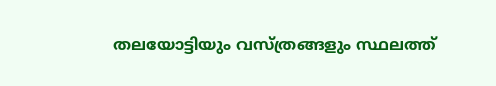തലയോട്ടിയും വസ്ത്രങ്ങളും സ്ഥലത്ത്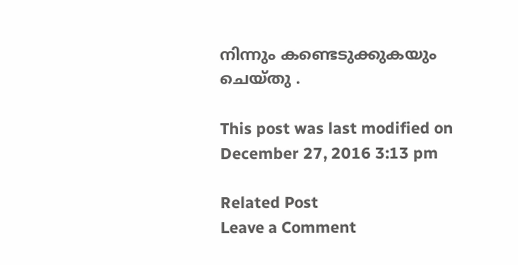നിന്നും കണ്ടെടുക്കുകയും ചെയ്തു .

This post was last modified on December 27, 2016 3:13 pm

Related Post
Leave a Comment